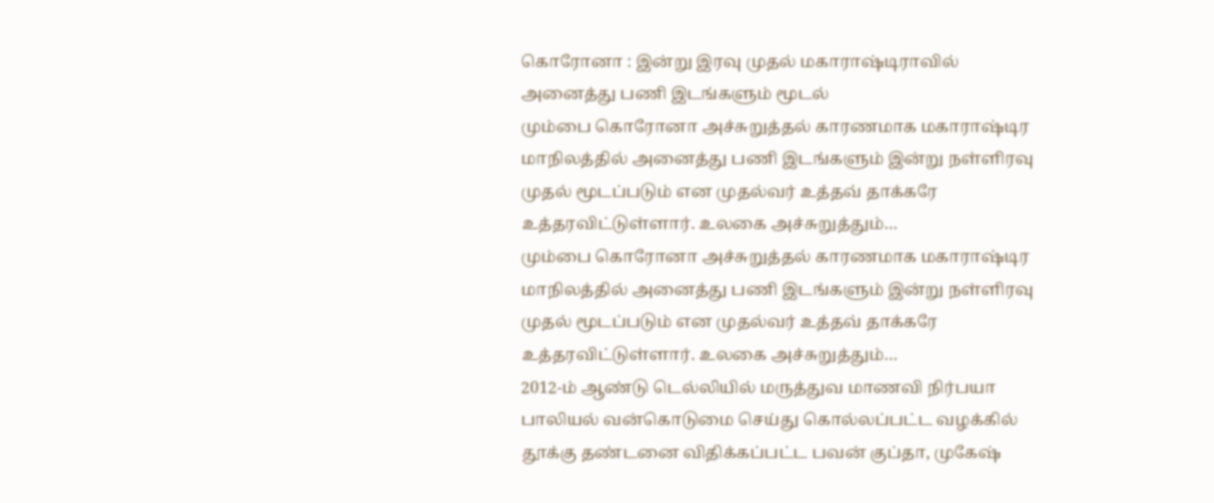கொரோனா : இன்று இரவு முதல் மகாராஷ்டிராவில் அனைத்து பணி இடங்களும் மூடல்
மும்பை கொரோனா அச்சுறுத்தல் காரணமாக மகாராஷ்டிர மாநிலத்தில் அனைத்து பணி இடங்களும் இன்று நள்ளிரவு முதல் மூடப்படும் என முதல்வர் உத்தவ் தாக்கரே உத்தரவிட்டுள்ளார். உலகை அச்சுறுத்தும்…
மும்பை கொரோனா அச்சுறுத்தல் காரணமாக மகாராஷ்டிர மாநிலத்தில் அனைத்து பணி இடங்களும் இன்று நள்ளிரவு முதல் மூடப்படும் என முதல்வர் உத்தவ் தாக்கரே உத்தரவிட்டுள்ளார். உலகை அச்சுறுத்தும்…
2012-ம் ஆண்டு டெல்லியில் மருத்துவ மாணவி நிர்பயா பாலியல் வன்கொடுமை செய்து கொல்லப்பட்ட வழக்கில் தூக்கு தண்டனை விதிக்கப்பட்ட பவன் குப்தா, முகேஷ்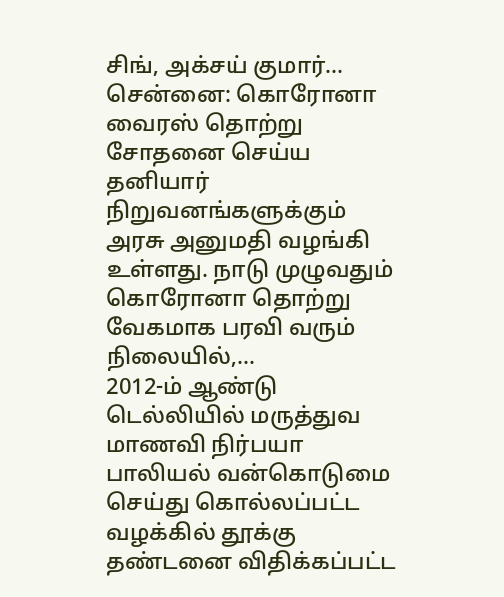சிங், அக்சய் குமார்…
சென்னை: கொரோனா வைரஸ் தொற்று சோதனை செய்ய தனியார் நிறுவனங்களுக்கும் அரசு அனுமதி வழங்கி உள்ளது. நாடு முழுவதும் கொரோனா தொற்று வேகமாக பரவி வரும் நிலையில்,…
2012-ம் ஆண்டு டெல்லியில் மருத்துவ மாணவி நிர்பயா பாலியல் வன்கொடுமை செய்து கொல்லப்பட்ட வழக்கில் தூக்கு தண்டனை விதிக்கப்பட்ட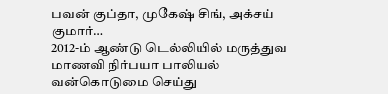பவன் குப்தா, முகேஷ் சிங், அக்சய் குமார்…
2012-ம் ஆண்டு டெல்லியில் மருத்துவ மாணவி நிர்பயா பாலியல் வன்கொடுமை செய்து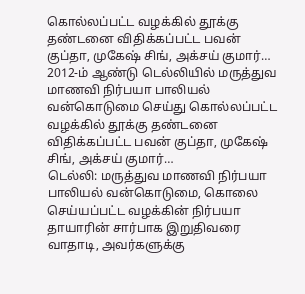கொல்லப்பட்ட வழக்கில் தூக்கு தண்டனை விதிக்கப்பட்ட பவன் குப்தா, முகேஷ் சிங், அக்சய் குமார்…
2012-ம் ஆண்டு டெல்லியில் மருத்துவ மாணவி நிர்பயா பாலியல் வன்கொடுமை செய்து கொல்லப்பட்ட வழக்கில் தூக்கு தண்டனை விதிக்கப்பட்ட பவன் குப்தா, முகேஷ் சிங், அக்சய் குமார்…
டெல்லி: மருத்துவ மாணவி நிர்பயா பாலியல் வன்கொடுமை, கொலை செய்யப்பட்ட வழக்கின் நிர்பயா தாயாரின் சார்பாக இறுதிவரை வாதாடி, அவர்களுக்கு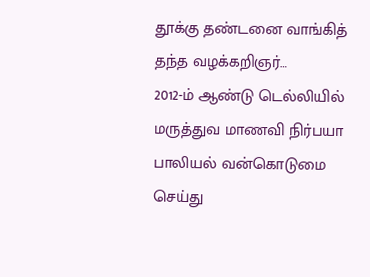தூக்கு தண்டனை வாங்கித் தந்த வழக்கறிஞர்…
2012-ம் ஆண்டு டெல்லியில் மருத்துவ மாணவி நிர்பயா பாலியல் வன்கொடுமை செய்து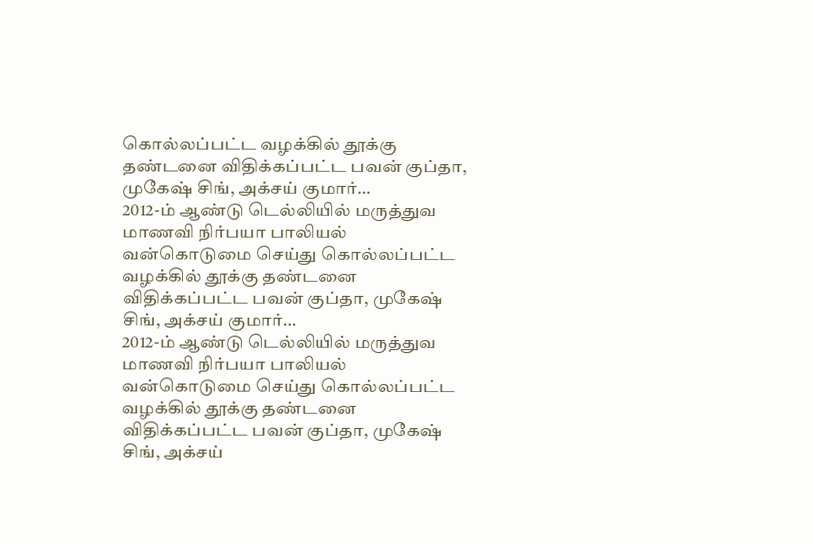கொல்லப்பட்ட வழக்கில் தூக்கு தண்டனை விதிக்கப்பட்ட பவன் குப்தா, முகேஷ் சிங், அக்சய் குமார்…
2012-ம் ஆண்டு டெல்லியில் மருத்துவ மாணவி நிர்பயா பாலியல் வன்கொடுமை செய்து கொல்லப்பட்ட வழக்கில் தூக்கு தண்டனை விதிக்கப்பட்ட பவன் குப்தா, முகேஷ் சிங், அக்சய் குமார்…
2012-ம் ஆண்டு டெல்லியில் மருத்துவ மாணவி நிர்பயா பாலியல் வன்கொடுமை செய்து கொல்லப்பட்ட வழக்கில் தூக்கு தண்டனை விதிக்கப்பட்ட பவன் குப்தா, முகேஷ் சிங், அக்சய்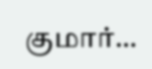குமார்…